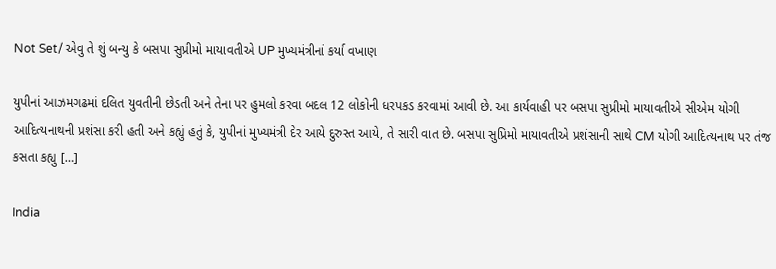Not Set/ એવુ તે શું બન્યુ કે બસપા સુપ્રીમો માયાવતીએ UP મુખ્યમંત્રીનાં કર્યા વખાણ

યુપીનાં આઝમગઢમાં દલિત યુવતીની છેડતી અને તેના પર હુમલો કરવા બદલ 12 લોકોની ધરપકડ કરવામાં આવી છે. આ કાર્યવાહી પર બસપા સુપ્રીમો માયાવતીએ સીએમ યોગી આદિત્યનાથની પ્રશંસા કરી હતી અને કહ્યું હતું કે, યુપીનાં મુખ્યમંત્રી દેર આયે દુરુસ્ત આયે, તે સારી વાત છે. બસપા સુપ્રિમો માયાવતીએ પ્રશંસાની સાથે CM યોગી આદિત્યનાથ પર તંજ કસતા કહ્યુ […]

India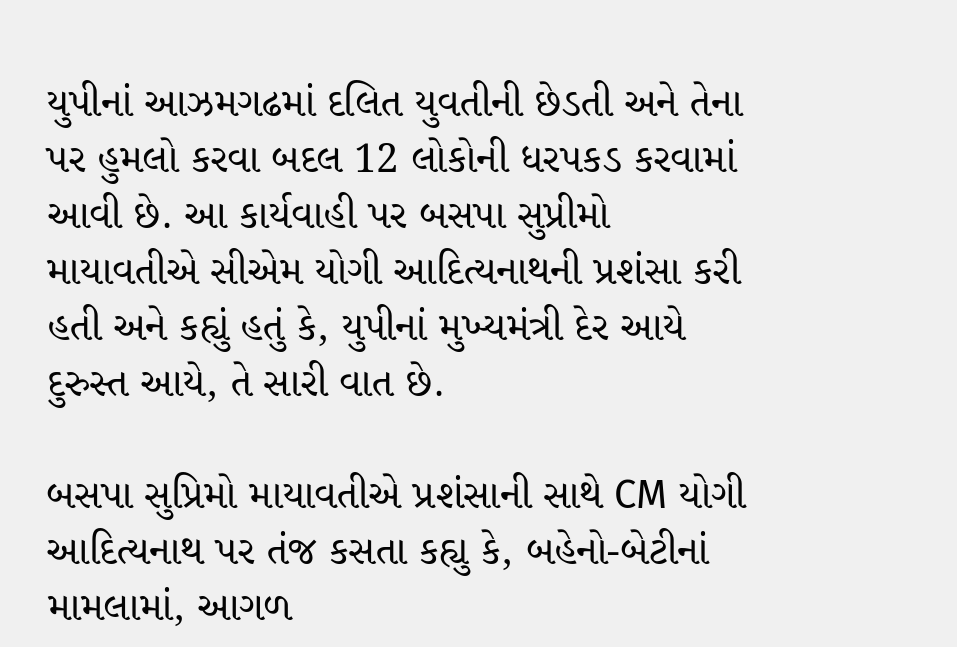યુપીનાં આઝમગઢમાં દલિત યુવતીની છેડતી અને તેના પર હુમલો કરવા બદલ 12 લોકોની ધરપકડ કરવામાં આવી છે. આ કાર્યવાહી પર બસપા સુપ્રીમો માયાવતીએ સીએમ યોગી આદિત્યનાથની પ્રશંસા કરી હતી અને કહ્યું હતું કે, યુપીનાં મુખ્યમંત્રી દેર આયે દુરુસ્ત આયે, તે સારી વાત છે.

બસપા સુપ્રિમો માયાવતીએ પ્રશંસાની સાથે CM યોગી આદિત્યનાથ પર તંજ કસતા કહ્યુ કે, બહેનો-બેટીનાં મામલામાં, આગળ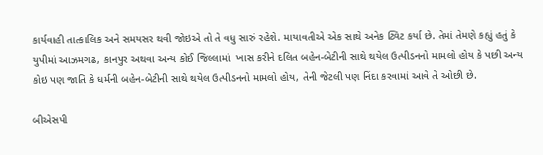કાર્યવાહી તાત્કાલિક અને સમયસર થવી જોઇએ તો તે વધુ સારું રહેશે. માયાવતીએ એક સાથે અનેક ટ્વિટ કર્યા છે. તેમાં તેમણે કહ્યું હતું કે યુપીમાં આઝમગઢ, કાનપુર અથવા અન્ય કોઈ જિલ્લામાં  ખાસ કરીને દલિત બહેન-બેટીની સાથે થયેલ ઉત્પીડનનો મામલો હોય કે પછી અન્ય કોઇ પણ જાતિ કે ધર્મની બહેન-બેટીની સાથે થયેલ ઉત્પીડનનો મામલો હોય, તેની જેટલી પણ નિંદા કરવામાં આવે તે ઓછી છે.

બીએસપી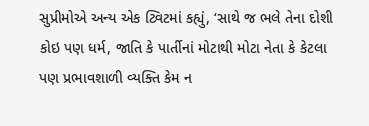સુપ્રીમોએ અન્ય એક ટ્વિટમાં કહ્યું, ‘સાથે જ ભલે તેના દોશી કોઇ પણ ધર્મ, જાતિ કે પાર્તીનાં મોટાથી મોટા નેતા કે કેટલા પણ પ્રભાવશાળી વ્યક્તિ કેમ ન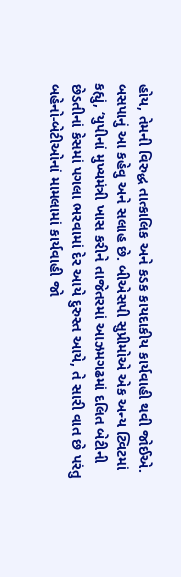હોય, તેમની વિરુદ્ધ તાત્કાલિક અને કડક કાયદાકીય કાર્યવાહી થવી જોઈએ. બસપાનું આ કહેવુ અને સલાહ છે. બીએસપી સુપ્રીમોએ એક અન્ય ટ્વિટમાં કહ્યું, ‘યુપીનાં મુખ્યમંત્રી ખાસ કરીને તાજેતરમાં આઝમગઢમાં દલિત બેટીની છેડતીનાં કેસમાં પગલા ભરવામાં દેર આયે દુરુસ્ત આયે, તે સારી વાત છે પરંતુ બહેનો-બેટીઓનાં મામલામાં કાર્યવાહી જો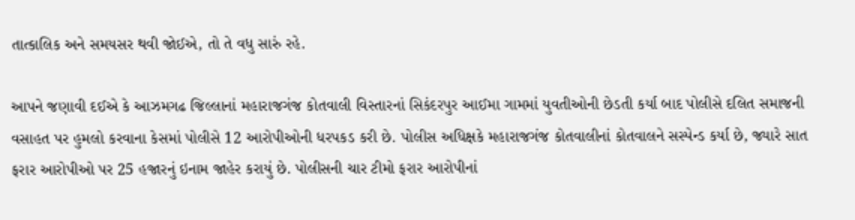તાત્કાલિક અને સમયસર થવી જોઈએ, તો તે વધુ સારું રહે.

આપને જણાવી દઈએ કે આઝમગઢ જિલ્લાનાં મહારાજગંજ કોતવાલી વિસ્તારનાં સિકંદરપુર આઈમા ગામમાં યુવતીઓની છેડતી કર્યા બાદ પોલીસે દલિત સમાજની વસાહત પર હુમલો કરવાના કેસમાં પોલીસે 12 આરોપીઓની ધરપકડ કરી છે. પોલીસ અધિક્ષકે મહારાજગંજ કોતવાલીનાં કોતવાલને સસ્પેન્ડ કર્યા છે, જ્યારે સાત ફરાર આરોપીઓ પર 25 હજારનું ઇનામ જાહેર કરાયું છે. પોલીસની ચાર ટીમો ફરાર આરોપીનાં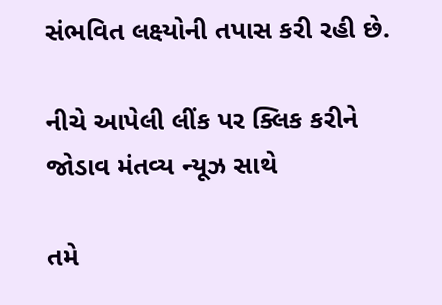સંભવિત લક્ષ્યોની તપાસ કરી રહી છે.

નીચે આપેલી લીંક પર ક્લિક કરીને જોડાવ મંતવ્ય ન્યૂઝ સાથે

તમે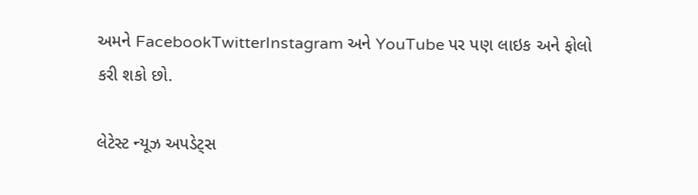અમને FacebookTwitterInstagram અને YouTube પર પણ લાઇક અને ફોલો કરી શકો છો.

લેટેસ્ટ ન્યૂઝ અપડેટ્સ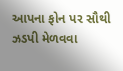આપના ફોન પર સૌથી ઝડપી મેળવવા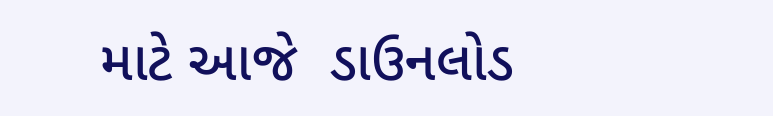માટે આજે  ડાઉનલોડ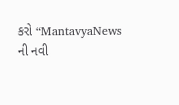કરો “MantavyaNews ની નવી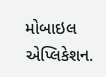મોબાઇલ એપ્લિકેશન.